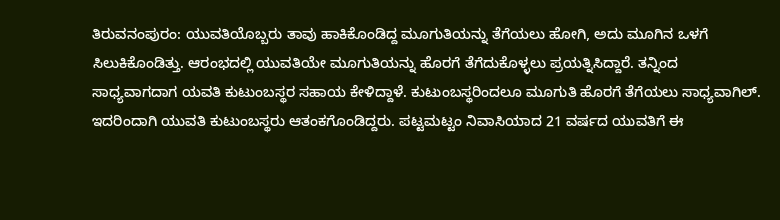ತಿರುವನಂಪುರಂ: ಯುವತಿಯೊಬ್ಬರು ತಾವು ಹಾಕಿಕೊಂಡಿದ್ದ ಮೂಗುತಿಯನ್ನು ತೆಗೆಯಲು ಹೋಗಿ, ಅದು ಮೂಗಿನ ಒಳಗೆ ಸಿಲುಕಿಕೊಂಡಿತ್ತು. ಆರಂಭದಲ್ಲಿ ಯುವತಿಯೇ ಮೂಗುತಿಯನ್ನು ಹೊರಗೆ ತೆಗೆದುಕೊಳ್ಳಲು ಪ್ರಯತ್ನಿಸಿದ್ದಾರೆ. ತನ್ನಿಂದ ಸಾಧ್ಯವಾಗದಾಗ ಯವತಿ ಕುಟುಂಬಸ್ಥರ ಸಹಾಯ ಕೇಳಿದ್ದಾಳೆ. ಕುಟುಂಬಸ್ಥರಿಂದಲೂ ಮೂಗುತಿ ಹೊರಗೆ ತೆಗೆಯಲು ಸಾಧ್ಯವಾಗಿಲ್. ಇದರಿಂದಾಗಿ ಯುವತಿ ಕುಟುಂಬಸ್ಥರು ಆತಂಕಗೊಂಡಿದ್ದರು. ಪಟ್ಟಮಟ್ಟಂ ನಿವಾಸಿಯಾದ 21 ವರ್ಷದ ಯುವತಿಗೆ ಈ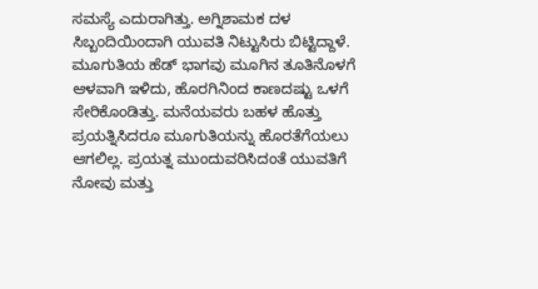ಸಮಸ್ಯೆ ಎದುರಾಗಿತ್ತು. ಅಗ್ನಿಶಾಮಕ ದಳ ಸಿಬ್ಬಂದಿಯಿಂದಾಗಿ ಯುವತಿ ನಿಟ್ಟುಸಿರು ಬಿಟ್ಟಿದ್ದಾಳೆ.
ಮೂಗುತಿಯ ಹೆಡ್ ಭಾಗವು ಮೂಗಿನ ತೂತಿನೊಳಗೆ ಆಳವಾಗಿ ಇಳಿದು, ಹೊರಗಿನಿಂದ ಕಾಣದಷ್ಟು ಒಳಗೆ ಸೇರಿಕೊಂಡಿತ್ತು. ಮನೆಯವರು ಬಹಳ ಹೊತ್ತು ಪ್ರಯತ್ನಿಸಿದರೂ ಮೂಗುತಿಯನ್ನು ಹೊರತೆಗೆಯಲು ಆಗಲಿಲ್ಲ. ಪ್ರಯತ್ನ ಮುಂದುವರಿಸಿದಂತೆ ಯುವತಿಗೆ ನೋವು ಮತ್ತು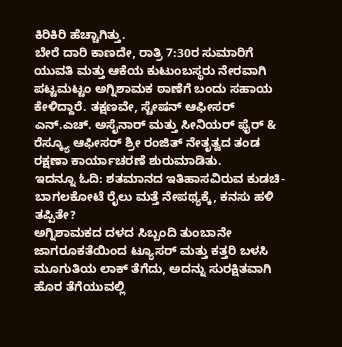ಕಿರಿಕಿರಿ ಹೆಚ್ಚಾಗಿತ್ತು.
ಬೇರೆ ದಾರಿ ಕಾಣದೇ, ರಾತ್ರಿ 7:30ರ ಸುಮಾರಿಗೆ ಯುವತಿ ಮತ್ತು ಆಕೆಯ ಕುಟುಂಬಸ್ಥರು ನೇರವಾಗಿ ಪಟ್ಟಮಟ್ಟಂ ಅಗ್ನಿಶಾಮಕ ಠಾಣೆಗೆ ಬಂದು ಸಹಾಯ ಕೇಳಿದ್ದಾರೆ. ತಕ್ಷಣವೇ, ಸ್ಟೇಷನ್ ಆಫೀಸರ್ ಎನ್.ಎಚ್. ಅಸೈನಾರ್ ಮತ್ತು ಸೀನಿಯರ್ ಫೈರ್ & ರೆಸ್ಕ್ಯೂ ಆಫೀಸರ್ ಶ್ರೀ ರಂಜಿತ್ ನೇತೃತ್ವದ ತಂಡ ರಕ್ಷಣಾ ಕಾರ್ಯಾಚರಣೆ ಶುರುಮಾಡಿತು.
ಇದನ್ನೂ ಓದಿ: ಶತಮಾನದ ಇತಿಹಾಸವಿರುವ ಕುಡಚಿ-ಬಾಗಲಕೋಟೆ ರೈಲು ಮತ್ತೆ ನೇಪಥ್ಯಕ್ಕೆ, ಕನಸು ಹಳಿ ತಪ್ಪಿತೇ?
ಅಗ್ನಿಶಾಮಕದ ದಳದ ಸಿಬ್ಬಂದಿ ತುಂಬಾನೇ ಜಾಗರೂಕತೆಯಿಂದ ಟ್ಯೂಸರ್ ಮತ್ತು ಕತ್ತರಿ ಬಳಸಿ ಮೂಗುತಿಯ ಲಾಕ್ ತೆಗೆದು, ಅದನ್ನು ಸುರಕ್ಷಿತವಾಗಿ ಹೊರ ತೆಗೆಯುವಲ್ಲಿ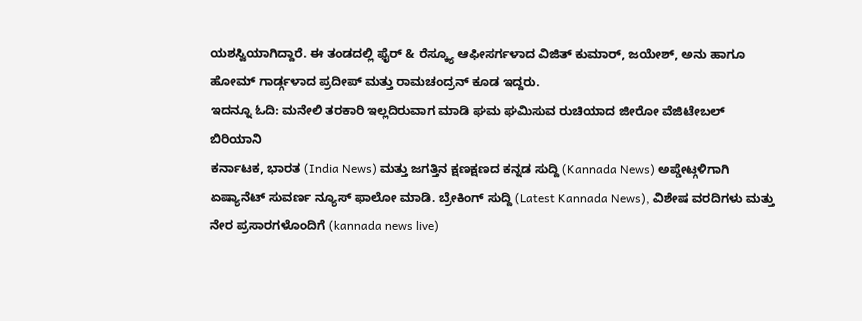ಯಶಸ್ವಿಯಾಗಿದ್ದಾರೆ. ಈ ತಂಡದಲ್ಲಿ ಫೈರ್ & ರೆಸ್ಕ್ಯೂ ಆಫೀಸರ್ಗಳಾದ ವಿಜಿತ್ ಕುಮಾರ್, ಜಯೇಶ್, ಅನು ಹಾಗೂ ಹೋಮ್ ಗಾರ್ಡ್ಗಳಾದ ಪ್ರದೀಪ್ ಮತ್ತು ರಾಮಚಂದ್ರನ್ ಕೂಡ ಇದ್ದರು.
ಇದನ್ನೂ ಓದಿ: ಮನೇಲಿ ತರಕಾರಿ ಇಲ್ಲದಿರುವಾಗ ಮಾಡಿ ಘಮ ಘಮಿಸುವ ರುಚಿಯಾದ ಜೀರೋ ವೆಜಿಟೇಬಲ್ ಬಿರಿಯಾನಿ
ಕರ್ನಾಟಕ, ಭಾರತ (India News) ಮತ್ತು ಜಗತ್ತಿನ ಕ್ಷಣಕ್ಷಣದ ಕನ್ನಡ ಸುದ್ದಿ (Kannada News) ಅಪ್ಡೇಟ್ಗಳಿಗಾಗಿ ಏಷ್ಯಾನೆಟ್ ಸುವರ್ಣ ನ್ಯೂಸ್ ಫಾಲೋ ಮಾಡಿ. ಬ್ರೇಕಿಂಗ್ ಸುದ್ದಿ (Latest Kannada News), ವಿಶೇಷ ವರದಿಗಳು ಮತ್ತು ನೇರ ಪ್ರಸಾರಗಳೊಂದಿಗೆ (kannada news live)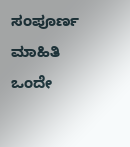ಸಂಪೂರ್ಣ ಮಾಹಿತಿ ಒಂದೇ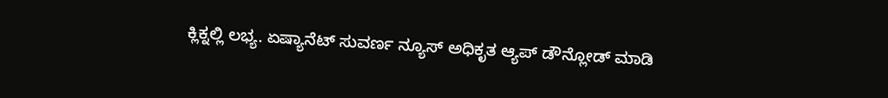ಕ್ಲಿಕ್ನಲ್ಲಿ ಲಭ್ಯ. ಏಷ್ಯಾನೆಟ್ ಸುವರ್ಣ ನ್ಯೂಸ್ ಅಧಿಕೃತ ಆ್ಯಪ್ ಡೌನ್ಲೋಡ್ ಮಾಡಿ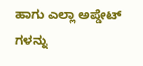ಹಾಗು ಎಲ್ಲಾ ಅಪ್ಡೇಟ್ ಗಳನ್ನು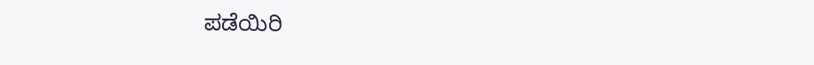ಪಡೆಯಿರಿ